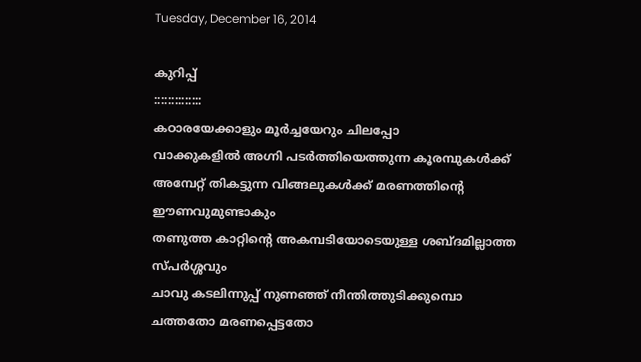Tuesday, December 16, 2014

കുറിപ്പ്‌
::::::::::::::
കഠാരയേക്കാളും മൂർച്ചയേറും ചിലപ്പോ
വാക്കുകളിൽ അഗ്നി പടർത്തിയെത്തുന്ന കൂരമ്പുകൾക്ക്‌
അമ്പേറ്റ്‌ തികട്ടുന്ന വിങ്ങലുകൾക്ക്‌ മരണത്തിന്റെ ഈണവുമുണ്ടാകും
തണുത്ത കാറ്റിന്റെ അകമ്പടിയോടെയുള്ള ശബ്ദമില്ലാത്ത സ്പർശ്ശവും
ചാവു കടലിന്നുപ്പ്‌ നുണഞ്ഞ്‌ നീന്തിത്തുടിക്കുമ്പൊ
ചത്തതോ മരണപ്പെട്ടതോ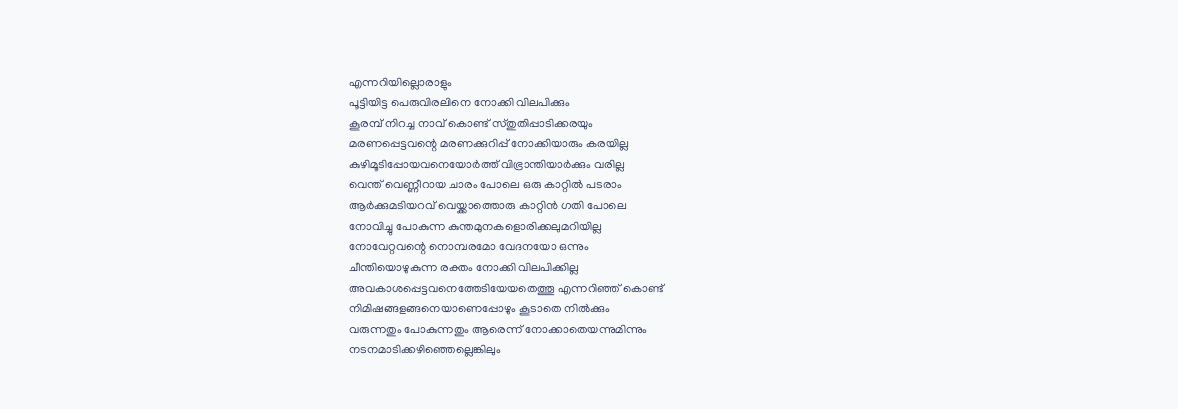എന്നറിയില്ലൊരാളും
പൂട്ടിയിട്ട പെരുവിരലിനെ നോക്കി വിലപിക്കും
കൂരമ്പ്‌ നിറച്ച നാവ്‌ കൊണ്ട്‌ സ്തുതിപ്പാടിക്കരയും
മരണപ്പെട്ടവന്റെ മരണക്കുറിപ്പ്‌ നോക്കിയാരും കരയില്ല
കുഴിമൂടിപ്പോയവനെയോർത്ത്‌ വിഭ്രാന്തിയാർക്കും വരില്ല
വെന്ത്‌ വെണ്ണീറായ ചാരം പോലെ ഒരു കാറ്റിൽ പടരാം
ആർക്കുമടിയറവ്‌ വെയ്ക്കാത്തൊരു കാറ്റിൻ ഗതി പോലെ
നോവിച്ചു പോകുന്ന കുന്തമുനകളൊരിക്കലുമറിയില്ല
നോവേറ്റവന്റെ നൊമ്പരമോ വേദനയോ ഒന്നും
ചീന്തിയൊഴുകുന്ന രക്തം നോക്കി വിലപിക്കില്ല
അവകാശപ്പെട്ടവനെത്തേടിയേയതെത്തൂ എന്നറിഞ്ഞ്‌ കൊണ്ട്
നിമിഷങ്ങളങ്ങനെയാണെപ്പോഴും കൂടാതെ നിൽക്കും
വരുന്നതും പോകുന്നതും ആരെന്ന് നോക്കാതെയന്നുമിന്നും
നടനമാടിക്കഴിഞ്ഞെല്ലെങ്കിലും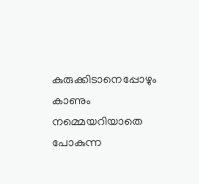കുരുക്കിടാനെപ്പോഴും കാണും
നമ്മെയറിയാതെ പോകുന്ന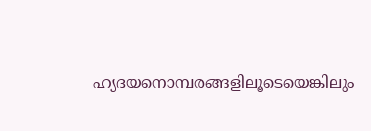ഹ്യദയനൊമ്പരങ്ങളിലൂടെയെങ്കിലും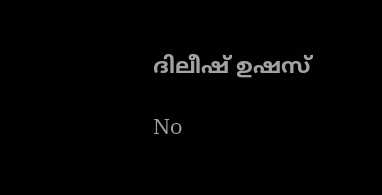ദിലീഷ്‌ ഉഷസ്‌

No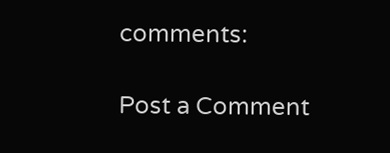comments:

Post a Comment